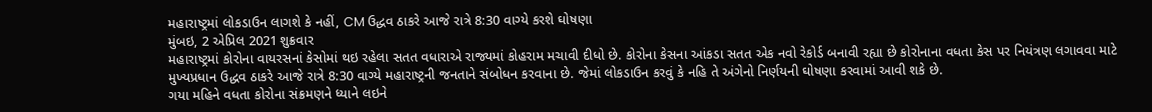મહારાષ્ટ્રમાં લોકડાઉન લાગશે કે નહીં, CM ઉદ્ધવ ઠાકરે આજે રાત્રે 8:30 વાગ્યે કરશે ઘોષણા
મુંબઇ, 2 એપ્રિલ 2021 શુક્રવાર
મહારાષ્ટ્રમાં કોરોના વાયરસનાં કેસોમાં થઇ રહેલા સતત વધારાએ રાજ્યમાં કોહરામ મચાવી દીધો છે. કોરોના કેસના આંકડા સતત એક નવો રેકોર્ડ બનાવી રહ્યા છે કોરોનાના વધતા કેસ પર નિયંત્રણ લગાવવા માટે મુખ્યપ્રધાન ઉદ્ધવ ઠાકરે આજે રાત્રે 8:30 વાગ્યે મહારાષ્ટ્રની જનતાને સંબોધન કરવાના છે. જેમાં લોકડાઉન કરવું કે નહિ તે અંગેનો નિર્ણયની ઘોષણા કરવામાં આવી શકે છે.
ગયા મહિને વધતા કોરોના સંક્રમણને ધ્યાને લઇને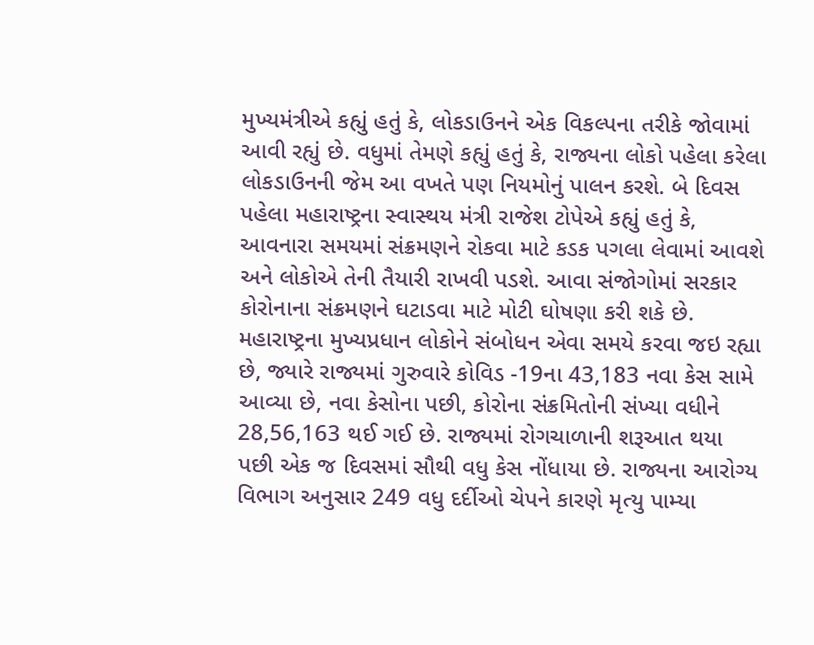મુખ્યમંત્રીએ કહ્યું હતું કે, લોકડાઉનને એક વિકલ્પના તરીકે જોવામાં આવી રહ્યું છે. વધુમાં તેમણે કહ્યું હતું કે, રાજ્યના લોકો પહેલા કરેલા લોકડાઉનની જેમ આ વખતે પણ નિયમોનું પાલન કરશે. બે દિવસ પહેલા મહારાષ્ટ્રના સ્વાસ્થય મંત્રી રાજેશ ટોપેએ કહ્યું હતું કે, આવનારા સમયમાં સંક્રમણને રોકવા માટે કડક પગલા લેવામાં આવશે અને લોકોએ તેની તૈયારી રાખવી પડશે. આવા સંજોગોમાં સરકાર કોરોનાના સંક્રમણને ઘટાડવા માટે મોટી ઘોષણા કરી શકે છે.
મહારાષ્ટ્રના મુખ્યપ્રધાન લોકોને સંબોધન એવા સમયે કરવા જઇ રહ્યા છે, જ્યારે રાજ્યમાં ગુરુવારે કોવિડ -19ના 43,183 નવા કેસ સામે આવ્યા છે, નવા કેસોના પછી, કોરોના સંક્રમિતોની સંખ્યા વધીને 28,56,163 થઈ ગઈ છે. રાજ્યમાં રોગચાળાની શરૂઆત થયા પછી એક જ દિવસમાં સૌથી વધુ કેસ નોંધાયા છે. રાજ્યના આરોગ્ય વિભાગ અનુસાર 249 વધુ દર્દીઓ ચેપને કારણે મૃત્યુ પામ્યા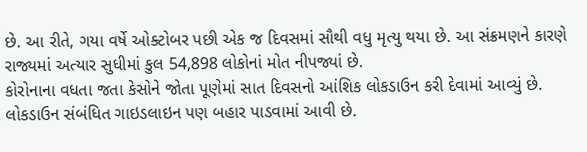છે. આ રીતે, ગયા વર્ષે ઓક્ટોબર પછી એક જ દિવસમાં સૌથી વધુ મૃત્યુ થયા છે. આ સંક્રમણને કારણે રાજ્યમાં અત્યાર સુધીમાં કુલ 54,898 લોકોનાં મોત નીપજ્યાં છે.
કોરોનાના વધતા જતા કેસોને જોતા પૂણેમાં સાત દિવસનો આંશિક લોકડાઉન કરી દેવામાં આવ્યું છે. લોકડાઉન સંબંધિત ગાઇડલાઇન પણ બહાર પાડવામાં આવી છે.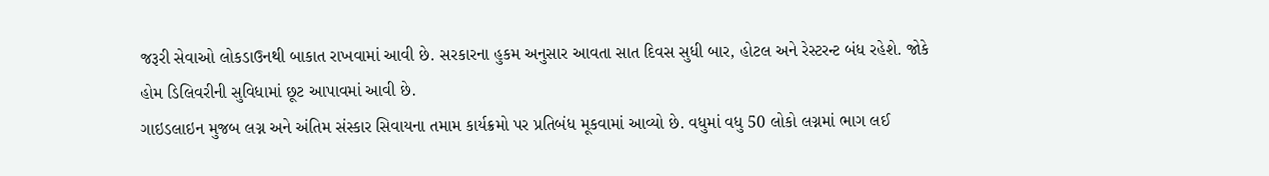જરૂરી સેવાઓ લોકડાઉનથી બાકાત રાખવામાં આવી છે. સરકારના હુકમ અનુસાર આવતા સાત દિવસ સુધી બાર, હોટલ અને રેસ્ટરન્ટ બંધ રહેશે. જોકે હોમ ડિલિવરીની સુવિધામાં છૂટ આપાવમાં આવી છે.
ગાઇડલાઇન મુજબ લગ્ન અને અંતિમ સંસ્કાર સિવાયના તમામ કાર્યક્રમો પર પ્રતિબંધ મૂકવામાં આવ્યો છે. વધુમાં વધુ 50 લોકો લગ્નમાં ભાગ લઈ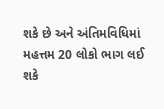શકે છે અને અંતિમવિધિમાં મહત્તમ 20 લોકો ભાગ લઈ શકે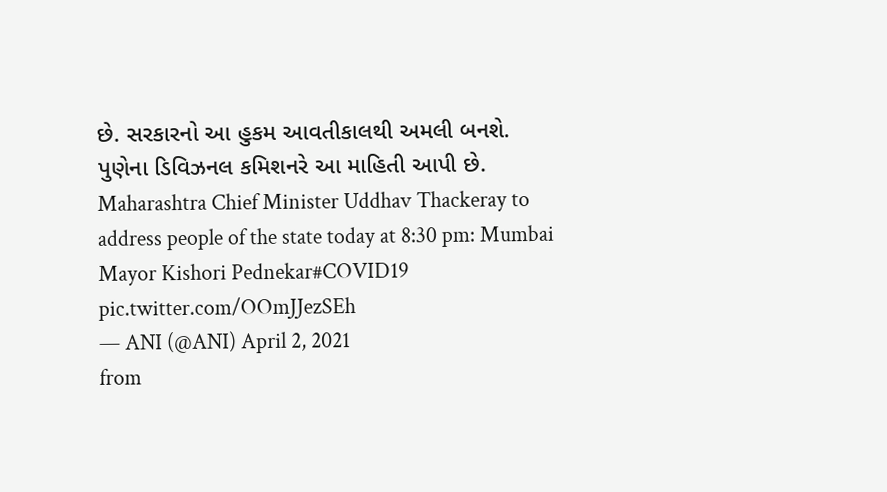છે. સરકારનો આ હુકમ આવતીકાલથી અમલી બનશે. પુણેના ડિવિઝનલ કમિશનરે આ માહિતી આપી છે.
Maharashtra Chief Minister Uddhav Thackeray to address people of the state today at 8:30 pm: Mumbai Mayor Kishori Pednekar#COVID19 pic.twitter.com/OOmJJezSEh
— ANI (@ANI) April 2, 2021
from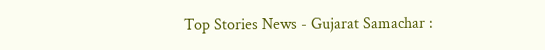Top Stories News - Gujarat Samachar :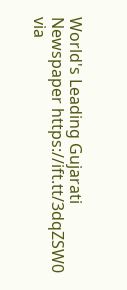World's Leading Gujarati Newspaper https://ift.tt/3dqZSW0
via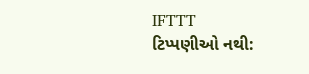IFTTT
ટિપ્પણીઓ નથી: